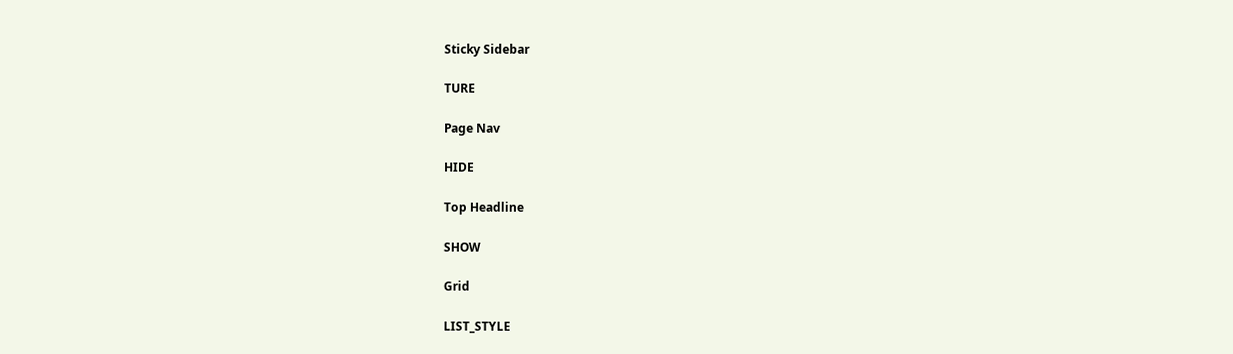Sticky Sidebar

TURE

Page Nav

HIDE

Top Headline

SHOW

Grid

LIST_STYLE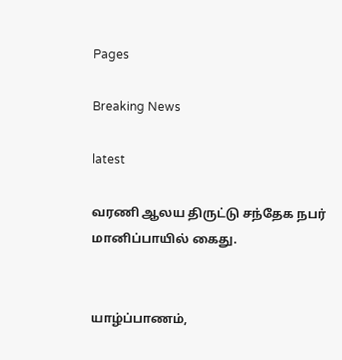Pages

Breaking News

latest

வரணி ஆலய திருட்டு சந்தேக நபர் மானிப்பாயில் கைது.


யாழ்ப்பாணம்,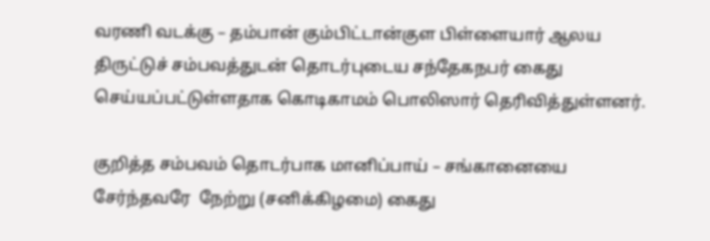வரணி வடக்கு – தம்பான் கும்பிட்டான்குள பிள்ளையார் ஆலய திருட்டுச் சம்பவத்துடன் தொடர்புடைய சந்தேகநபர் கைது செய்யப்பட்டுள்ளதாக கொடிகாமம் பொலிஸார் தெரிவித்துள்ளனர்.

குறித்த சம்பவம் தொடர்பாக மானிப்பாய் – சங்கானையை சேர்ந்தவரே  நேற்று (சனிக்கிழமை) கைது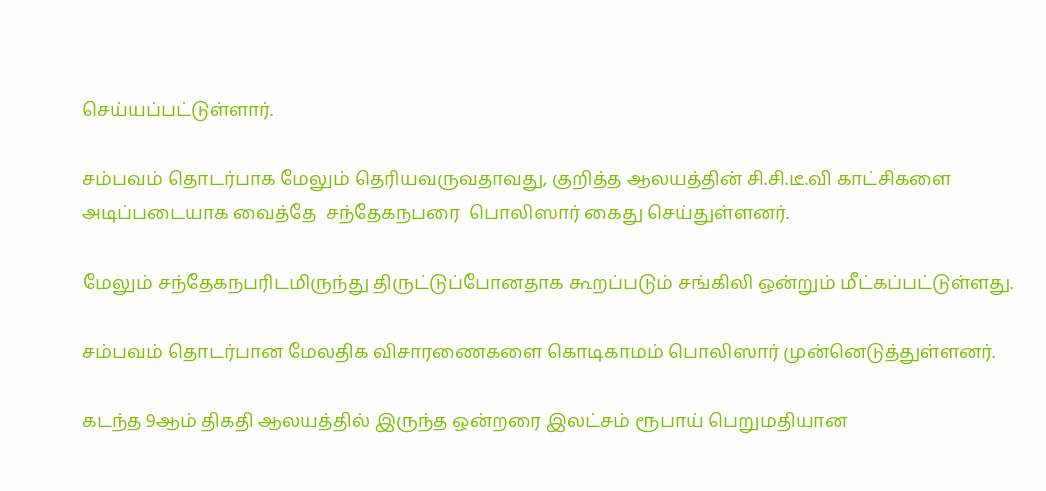செய்யப்பட்டுள்ளார்.

சம்பவம் தொடர்பாக மேலும் தெரியவருவதாவது, குறித்த ஆலயத்தின் சி.சி.டீ.வி காட்சிகளை அடிப்படையாக வைத்தே  சந்தேகநபரை  பொலிஸார் கைது செய்துள்ளனர்.

மேலும் சந்தேகநபரிடமிருந்து திருட்டுப்போனதாக கூறப்படும் சங்கிலி ஒன்றும் மீட்கப்பட்டுள்ளது.

சம்பவம் தொடர்பான மேலதிக விசாரணைகளை கொடிகாமம் பொலிஸார் முன்னெடுத்துள்ளனர்.

கடந்த 9ஆம் திகதி ஆலயத்தில் இருந்த ஒன்றரை இலட்சம் ரூபாய் பெறுமதியான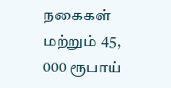நகைகள் மற்றும் 45, 000 ரூபாய்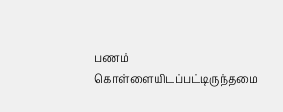பணம் கொள்ளையிடப்பட்டிருந்தமை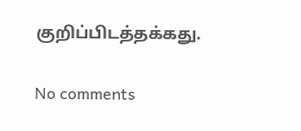குறிப்பிடத்தக்கது.

No comments